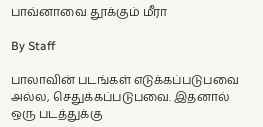பாவ்னாவை தூக்கும் மீரா

By Staff

பாலாவின் படங்கள் எடுக்கப்படுபவை அல்ல, செதுக்கப்படுபவை. இதனால் ஒரு படத்துக்கு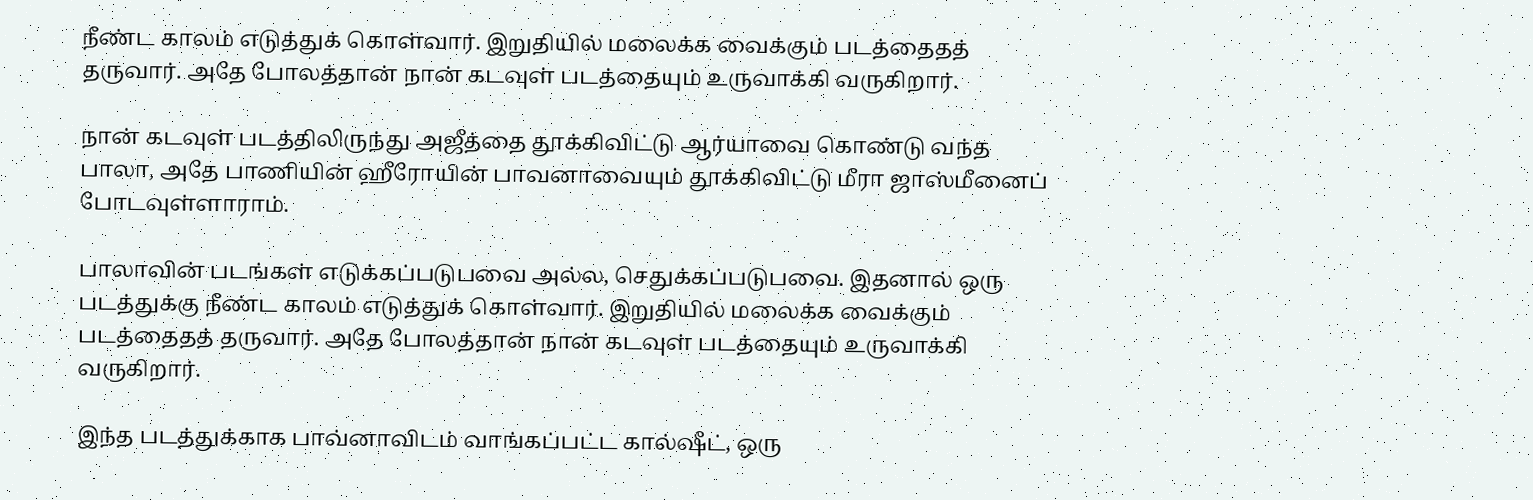நீண்ட காலம் எடுத்துக் கொள்வார். இறுதியில் மலைக்க வைக்கும் படத்தைதத் தருவார். அதே போலத்தான் நான் கடவுள் படத்தையும் உருவாக்கி வருகிறார்.

நான் கடவுள் படத்திலிருந்து அஜீத்தை தூக்கிவிட்டு ஆர்யாவை கொண்டு வந்த பாலா, அதே பாணியின் ஹீரோயின் பாவனாவையும் தூக்கிவிட்டு மீரா ஜாஸ்மீனைப் போடவுள்ளாராம்.

பாலாவின் படங்கள் எடுக்கப்படுபவை அல்ல, செதுக்கப்படுபவை. இதனால் ஒரு படத்துக்கு நீண்ட காலம் எடுத்துக் கொள்வார். இறுதியில் மலைக்க வைக்கும் படத்தைதத் தருவார். அதே போலத்தான் நான் கடவுள் படத்தையும் உருவாக்கி வருகிறார்.

இந்த படத்துக்காக பாவ்னாவிடம் வாங்கப்பட்ட கால்ஷீட், ஒரு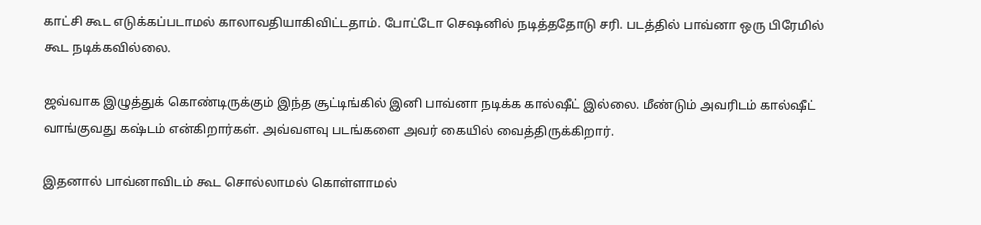காட்சி கூட எடுக்கப்படாமல் காலாவதியாகிவிட்டதாம். போட்டோ செஷனில் நடித்ததோடு சரி. படத்தில் பாவ்னா ஒரு பிரேமில் கூட நடிக்கவில்லை.

ஜவ்வாக இழுத்துக் கொண்டிருக்கும் இந்த சூட்டிங்கில் இனி பாவ்னா நடிக்க கால்ஷீட் இல்லை. மீண்டும் அவரிடம் கால்ஷீட் வாங்குவது கஷ்டம் என்கிறார்கள். அவ்வளவு படங்களை அவர் கையில் வைத்திருக்கிறார்.

இதனால் பாவ்னாவிடம் கூட சொல்லாமல் கொள்ளாமல்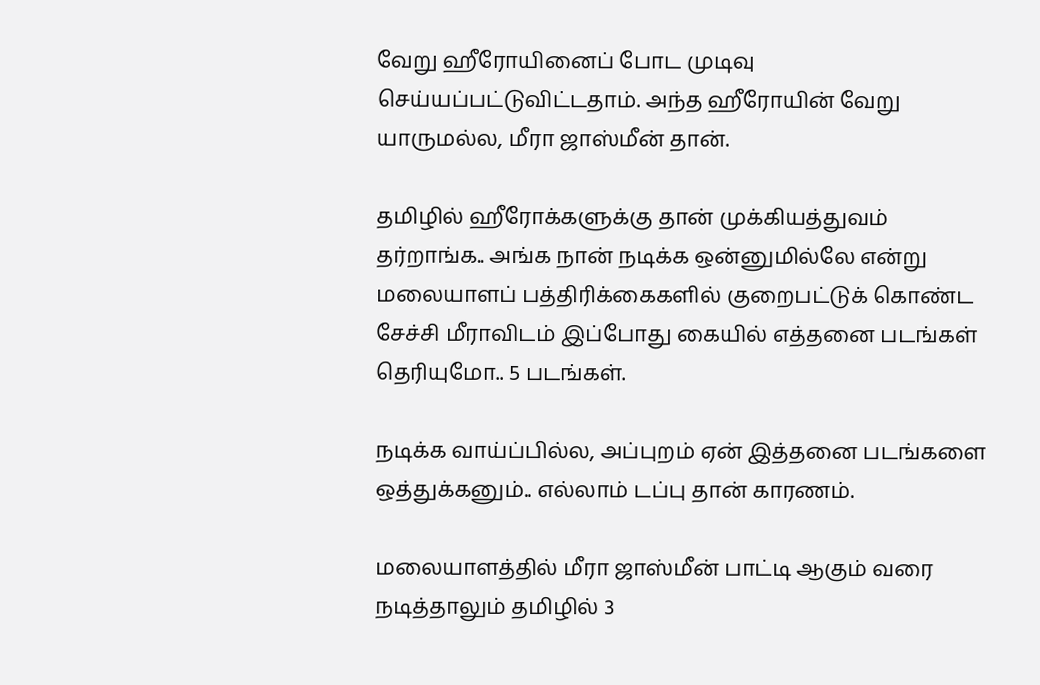வேறு ஹீரோயினைப் போட முடிவு செய்யப்பட்டுவிட்டதாம். அந்த ஹீரோயின் வேறு யாருமல்ல, மீரா ஜாஸ்மீன் தான்.

தமிழில் ஹீரோக்களுக்கு தான் முக்கியத்துவம் தர்றாங்க.. அங்க நான் நடிக்க ஒன்னுமில்லே என்று மலையாளப் பத்திரிக்கைகளில் குறைபட்டுக் கொண்ட சேச்சி மீராவிடம் இப்போது கையில் எத்தனை படங்கள் தெரியுமோ.. 5 படங்கள்.

நடிக்க வாய்ப்பில்ல, அப்புறம் ஏன் இத்தனை படங்களை ஒத்துக்கனும்.. எல்லாம் டப்பு தான் காரணம்.

மலையாளத்தில் மீரா ஜாஸ்மீன் பாட்டி ஆகும் வரை நடித்தாலும் தமிழில் 3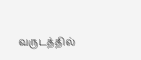வருடத்தில்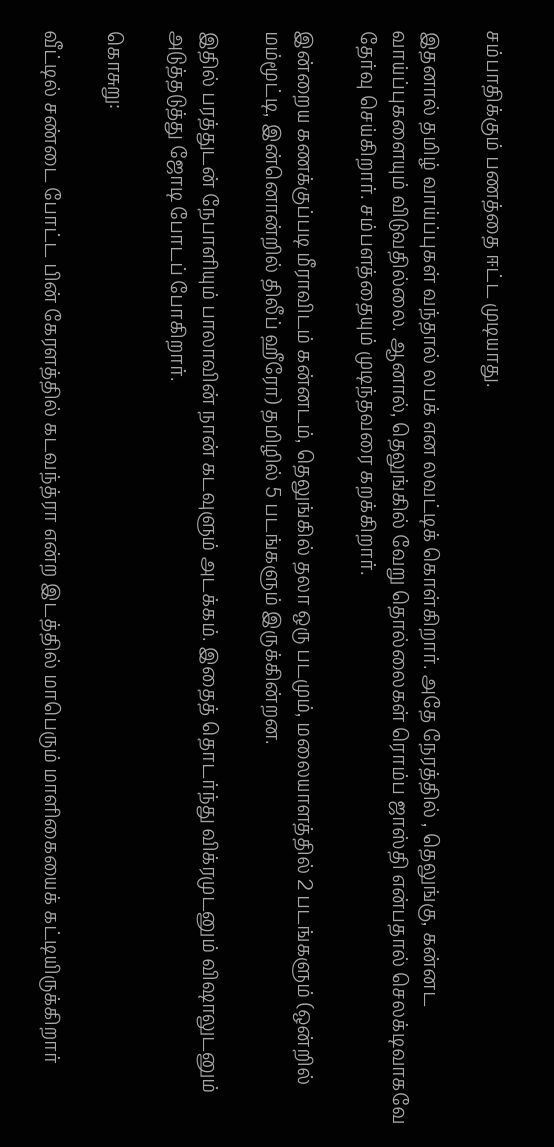சம்பாதிக்கும் பணத்தை ஈட்ட முடியாது.

இதனால் தமிழ் வாய்ப்புகள் வந்தால் லபக் என லவட்டிக் கொள்கிறார். அதே நேரத்தில் , தெலுங்கு, கன்னட வாய்ப்புகளையும் விடுவதில்லை. ஆனால், தெலுங்கில் வேறு தொல்லைகள் ரொம்ப ஜாஸ்தி என்பதால் செலக்டிவாகவே தேர்வு செய்கிறார். சம்பளத்தையும் முடிந்தவரை கறக்கிறார்.

இன்றைய கணக்குப்படி மீராவிடம் கன்னடம், தெலுங்கில் தலா ஒரு படமும், மலையாளத்தில் 2 படங்களும் (ஒன்றில் மம்மூட்டி, இன்னொன்றில் திலீப் ஹீரோ) தமிழில் 5 படங்களும் இருக்கின்றன.

இதில் பரத்துடன் நேபாளியும் பாலாவின் நான் கடவுளும் அடக்கம். இதைத் தொடர்ந்து விக்ரமுடனும் விஷாலுடனும் அடுத்தடுத்து ஜோடி போடப் போகிறார்.

கொசுறு:

வீட்டில் சண்டை போட்ட பின் கேரளத்தில் கடவந்த்ரா என்ற இடத்தில் மாபெரும் மாளிகையைக் கட்டியிருக்கிறார்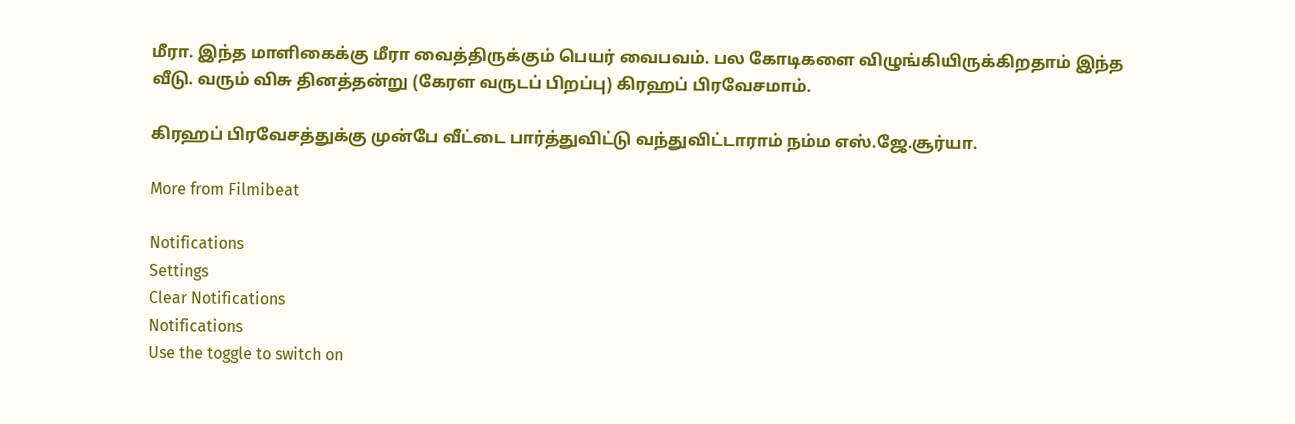மீரா. இந்த மாளிகைக்கு மீரா வைத்திருக்கும் பெயர் வைபவம். பல கோடிகளை விழுங்கியிருக்கிறதாம் இந்த வீடு. வரும் விசு தினத்தன்று (கேரள வருடப் பிறப்பு) கிரஹப் பிரவேசமாம்.

கிரஹப் பிரவேசத்துக்கு முன்பே வீட்டை பார்த்துவிட்டு வந்துவிட்டாராம் நம்ம எஸ்.ஜே.சூர்யா.

More from Filmibeat

Notifications
Settings
Clear Notifications
Notifications
Use the toggle to switch on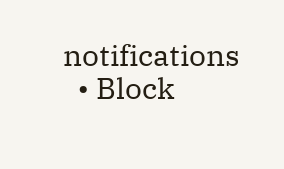notifications
  • Block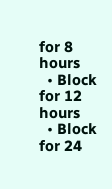for 8 hours
  • Block for 12 hours
  • Block for 24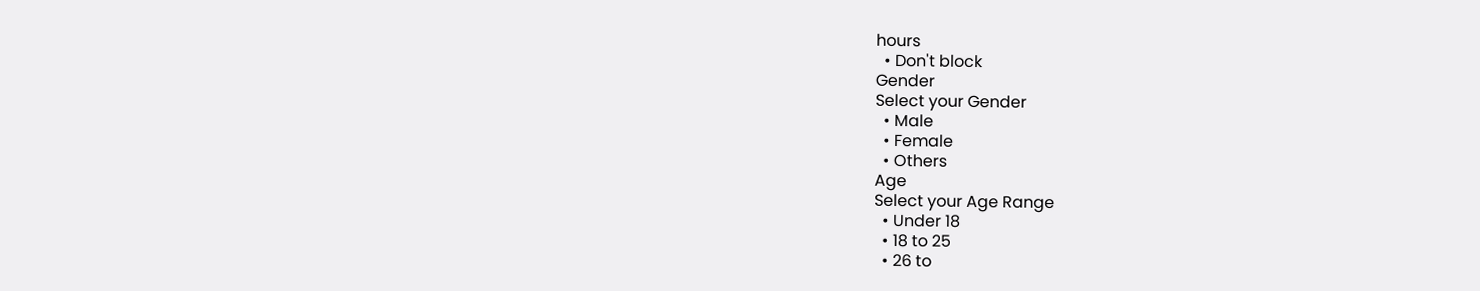hours
  • Don't block
Gender
Select your Gender
  • Male
  • Female
  • Others
Age
Select your Age Range
  • Under 18
  • 18 to 25
  • 26 to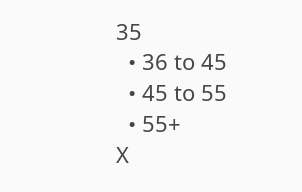35
  • 36 to 45
  • 45 to 55
  • 55+
X